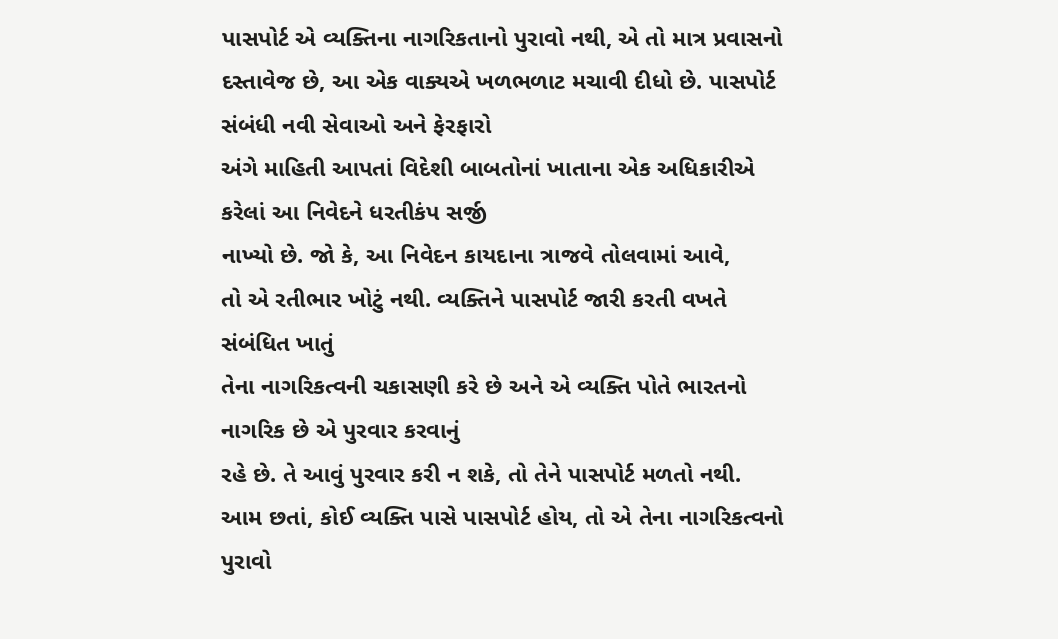પાસપોર્ટ એ વ્યક્તિના નાગરિકતાનો પુરાવો નથી, એ તો માત્ર પ્રવાસનો દસ્તાવેજ છે, આ એક વાક્યએ ખળભળાટ મચાવી દીધો છે. પાસપોર્ટ સંબંધી નવી સેવાઓ અને ફેરફારો
અંગે માહિતી આપતાં વિદેશી બાબતોનાં ખાતાના એક અધિકારીએ કરેલાં આ નિવેદને ધરતીકંપ સર્જી
નાખ્યો છે. જો કે, આ નિવેદન કાયદાના ત્રાજવે તોલવામાં આવે,
તો એ રતીભાર ખોટું નથી. વ્યક્તિને પાસપોર્ટ જારી કરતી વખતે સંબંધિત ખાતું
તેના નાગરિકત્વની ચકાસણી કરે છે અને એ વ્યક્તિ પોતે ભારતનો નાગરિક છે એ પુરવાર કરવાનું
રહે છે. તે આવું પુરવાર કરી ન શકે, તો તેને પાસપોર્ટ મળતો નથી.
આમ છતાં, કોઈ વ્યક્તિ પાસે પાસપોર્ટ હોય, તો એ તેના નાગરિકત્વનો પુરાવો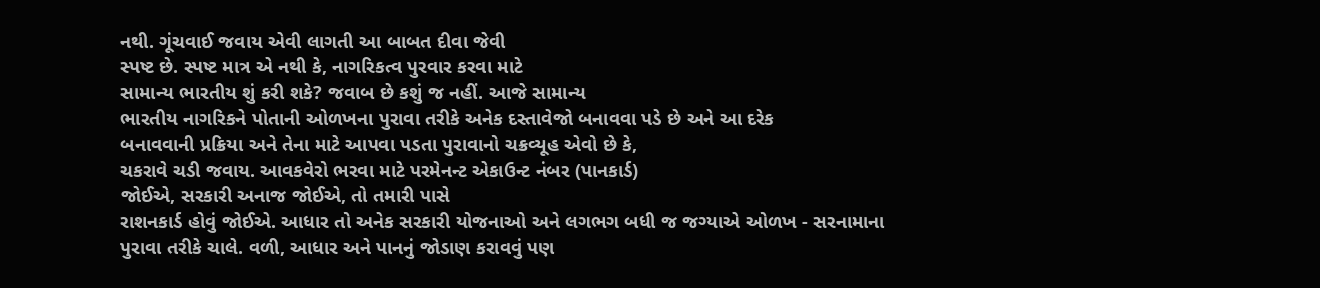નથી. ગૂંચવાઈ જવાય એવી લાગતી આ બાબત દીવા જેવી
સ્પષ્ટ છે. સ્પષ્ટ માત્ર એ નથી કે, નાગરિકત્વ પુરવાર કરવા માટે
સામાન્ય ભારતીય શું કરી શકે? જવાબ છે કશું જ નહીં. આજે સામાન્ય
ભારતીય નાગરિકને પોતાની ઓળખના પુરાવા તરીકે અનેક દસ્તાવેજો બનાવવા પડે છે અને આ દરેક
બનાવવાની પ્રક્રિયા અને તેના માટે આપવા પડતા પુરાવાનો ચક્રવ્યૂહ એવો છે કે,
ચકરાવે ચડી જવાય. આવકવેરો ભરવા માટે પરમેનન્ટ એકાઉન્ટ નંબર (પાનકાર્ડ)
જોઈએ, સરકારી અનાજ જોઈએ, તો તમારી પાસે
રાશનકાર્ડ હોવું જોઈએ. આધાર તો અનેક સરકારી યોજનાઓ અને લગભગ બધી જ જગ્યાએ ઓળખ - સરનામાના
પુરાવા તરીકે ચાલે. વળી, આધાર અને પાનનું જોડાણ કરાવવું પણ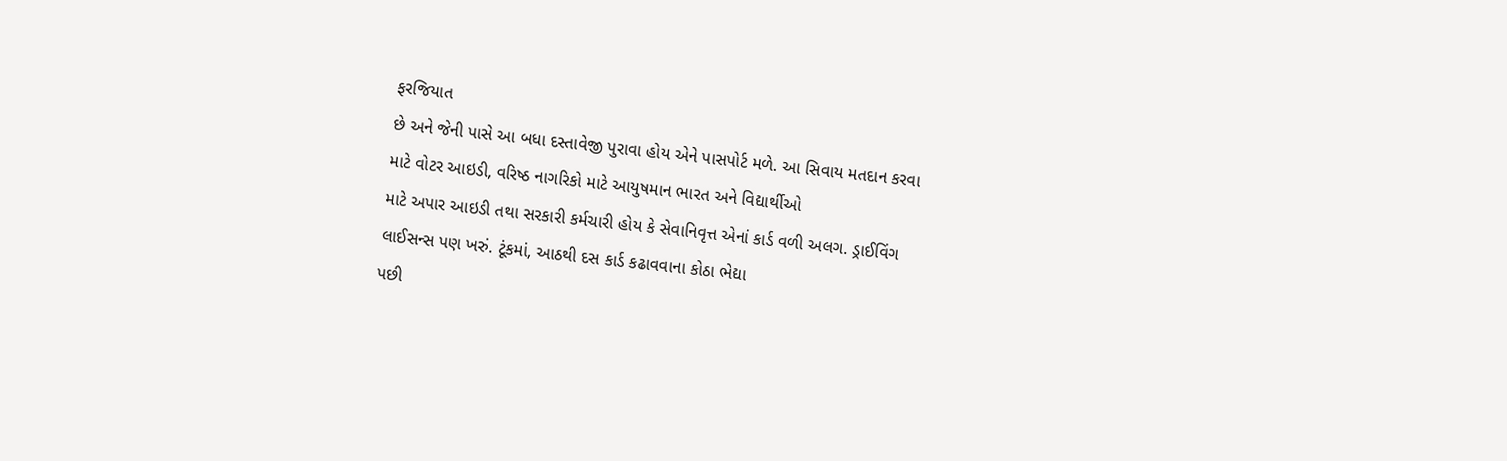ફરજિયાત
છે અને જેની પાસે આ બધા દસ્તાવેજી પુરાવા હોય એને પાસપોર્ટ મળે. આ સિવાય મતદાન કરવા
માટે વોટર આઇડી, વરિષ્ઠ નાગરિકો માટે આયુષમાન ભારત અને વિદ્યાર્થીઓ
માટે અપાર આઇડી તથા સરકારી કર્મચારી હોય કે સેવાનિવૃત્ત એનાં કાર્ડ વળી અલગ. ડ્રાઈવિંગ
લાઈસન્સ પણ ખરું. ટૂંકમાં, આઠથી દસ કાર્ડ કઢાવવાના કોઠા ભેદ્યા
પછી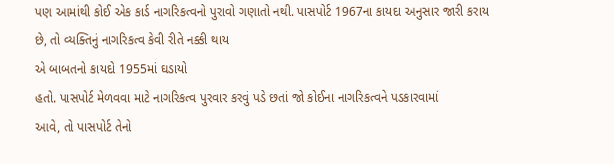પણ આમાંથી કોઈ એક કાર્ડ નાગરિકત્વનો પુરાવો ગણાતો નથી. પાસપોર્ટ 1967ના કાયદા અનુસાર જારી કરાય
છે, તો વ્યક્તિનું નાગરિકત્વ કેવી રીતે નક્કી થાય
એ બાબતનો કાયદો 1955માં ઘડાયો
હતો. પાસપોર્ટ મેળવવા માટે નાગરિકત્વ પુરવાર કરવું પડે છતાં જો કોઈના નાગરિકત્વને પડકારવામાં
આવે, તો પાસપોર્ટ તેનો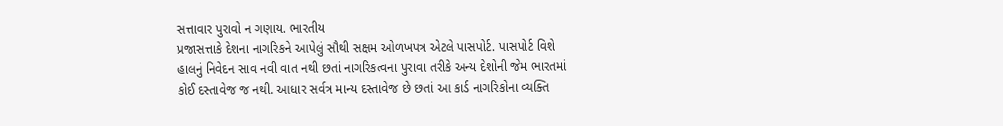સત્તાવાર પુરાવો ન ગણાય. ભારતીય
પ્રજાસત્તાકે દેશના નાગરિકને આપેલું સૌથી સક્ષમ ઓળખપત્ર એટલે પાસપોર્ટ. પાસપોર્ટ વિશે
હાલનું નિવેદન સાવ નવી વાત નથી છતાં નાગરિકત્વના પુરાવા તરીકે અન્ય દેશોની જેમ ભારતમાં
કોઈ દસ્તાવેજ જ નથી. આધાર સર્વત્ર માન્ય દસ્તાવેજ છે છતાં આ કાર્ડ નાગરિકોના વ્યક્તિ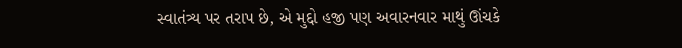સ્વાતંત્ર્ય પર તરાપ છે, એ મુદ્દો હજી પણ અવારનવાર માથું ઊંચકે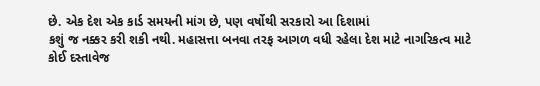છે. એક દેશ એક કાર્ડ સમયની માંગ છે, પણ વર્ષોથી સરકારો આ દિશામાં
કશું જ નક્કર કરી શકી નથી. મહાસત્તા બનવા તરફ આગળ વધી રહેલા દેશ માટે નાગરિકત્વ માટે
કોઈ દસ્તાવેજ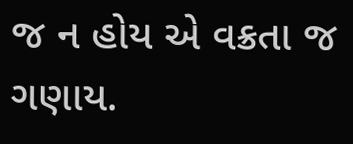જ ન હોય એ વક્રતા જ ગણાય.